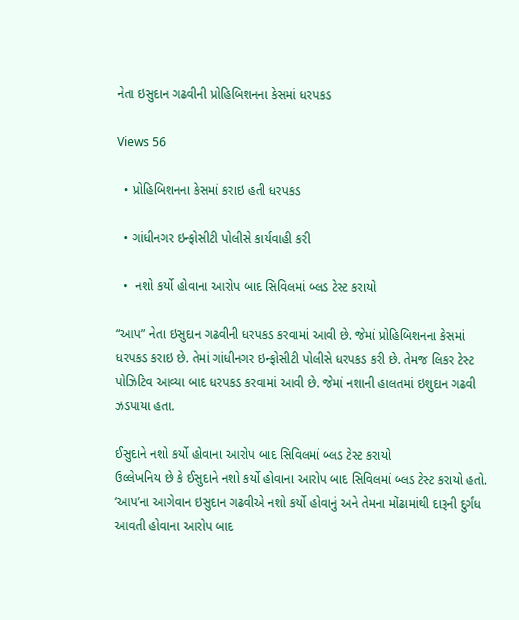નેતા ઇસુદાન ગઢવીની પ્રોહિબિશનના કેસમાં ધરપકડ

Views 56

  • પ્રોહિબિશનના કેસમાં કરાઇ હતી ધરપકડ

  • ગાંધીનગર ઇન્ફોસીટી પોલીસે કાર્યવાહી કરી

  •  નશો કર્યો હોવાના આરોપ બાદ સિવિલમાં બ્લડ ટેસ્ટ કરાયો

“આપ” નેતા ઇસુદાન ગઢવીની ધરપકડ કરવામાં આવી છે. જેમાં પ્રોહિબિશનના કેસમાં ધરપકડ કરાઇ છે. તેમાં ગાંધીનગર ઇન્ફોસીટી પોલીસે ધરપકડ કરી છે. તેમજ લિકર ટેસ્ટ પોઝિટિવ આવ્યા બાદ ધરપકડ કરવામાં આવી છે. જેમાં નશાની હાલતમાં ઇશુદાન ગઢવી ઝડપાયા હતા.

ઈસુદાને નશો કર્યો હોવાના આરોપ બાદ સિવિલમાં બ્લડ ટેસ્ટ કરાયો
ઉલ્લેખનિય છે કે ઈસુદાને નશો કર્યો હોવાના આરોપ બાદ સિવિલમાં બ્લડ ટેસ્ટ કરાયો હતો. ‘આપ’ના આગેવાન ઇસુદાન ગઢવીએ નશો કર્યો હોવાનું અને તેમના મોંઢામાંથી દારૂની દુર્ગંધ આવતી હોવાના આરોપ બાદ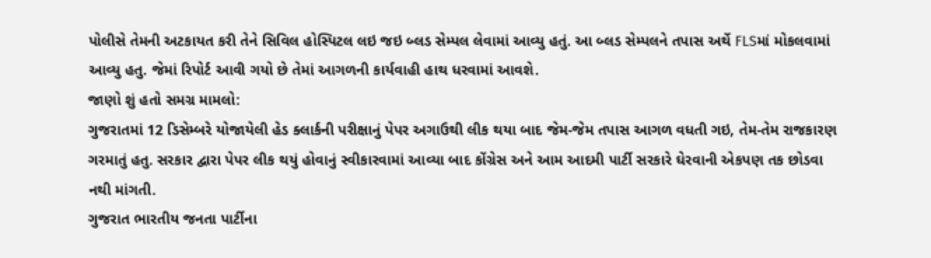પોલીસે તેમની અટકાયત કરી તેને સિવિલ હોસ્પિટલ લઇ જઇ બ્લડ સેમ્પલ લેવામાં આવ્યુ હતું. આ બ્લડ સેમ્પલને તપાસ અર્થે FLSમાં મોકલવામાં આવ્યુ હતુ. જેમાં રિપોર્ટ આવી ગયો છે તેમાં આગળની કાર્યવાહી હાથ ધરવામાં આવશે.
જાણો શું હતો સમગ્ર મામલો:
ગુજરાતમાં 12 ડિસેમ્બરે યોજાયેલી હેડ ક્લાર્કની પરીક્ષાનું પેપર અગાઉથી લીક થયા બાદ જેમ-જેમ તપાસ આગળ વધતી ગઇ, તેમ-તેમ રાજકારણ ગરમાતું હતુ. સરકાર દ્વારા પેપર લીક થયું હોવાનું સ્વીકારવામાં આવ્યા બાદ કોંગ્રેસ અને આમ આદમી પાર્ટી સરકારે ઘેરવાની એકપણ તક છોડવા નથી માંગતી.
ગુજરાત ભારતીય જનતા પાર્ટીના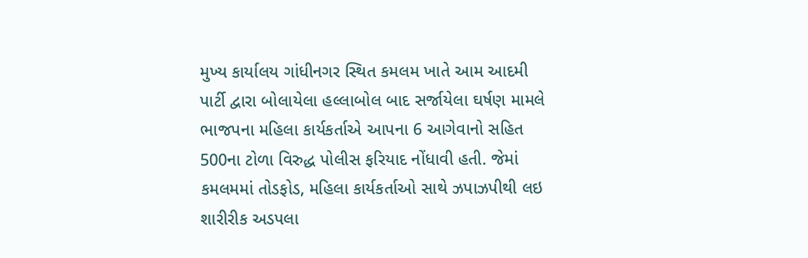મુખ્ય કાર્યાલય ગાંધીનગર સ્થિત કમલમ ખાતે આમ આદમી પાર્ટી દ્વારા બોલાયેલા હલ્લાબોલ બાદ સર્જાયેલા ઘર્ષણ મામલે ભાજપના મહિલા કાર્યકર્તાએ આપના 6 આગેવાનો સહિત 500ના ટોળા વિરુદ્ધ પોલીસ ફરિયાદ નોંધાવી હતી. જેમાં કમલમમાં તોડફોડ, મહિલા કાર્યકર્તાઓ સાથે ઝપાઝપીથી લઇ શારીરીક અડપલા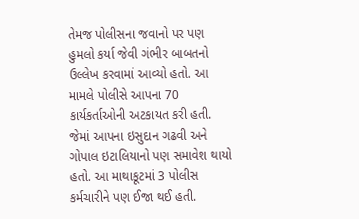તેમજ પોલીસના જવાનો પર પણ હુમલો કર્યા જેવી ગંભીર બાબતનો ઉલ્લેખ કરવામાં આવ્યો હતો. આ મામલે પોલીસે આપના 70 કાર્યકર્તાઓની અટકાયત કરી હતી. જેમાં આપના ઇસુદાન ગઢવી અને ગોપાલ ઇટાલિયાનો પણ સમાવેશ થાયો હતો. આ માથાકૂટમાં 3 પોલીસ કર્મચારીને પણ ઈજા થઈ હતી.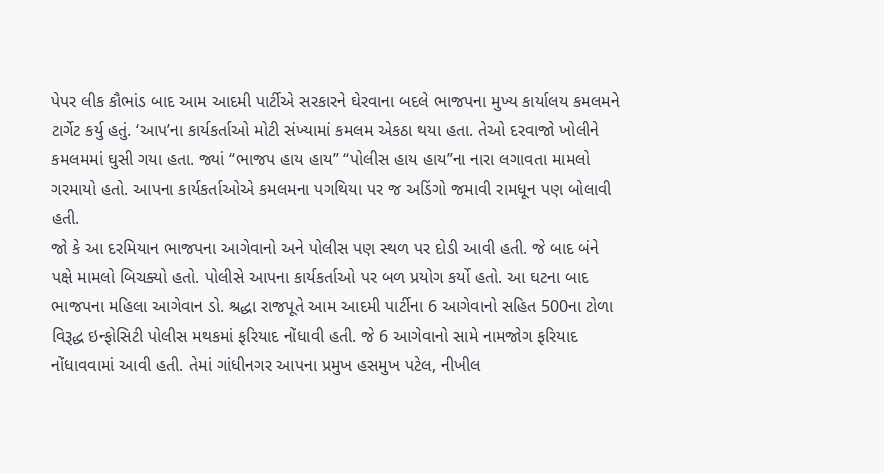પેપર લીક કૌભાંડ બાદ આમ આદમી પાર્ટીએ સરકારને ઘેરવાના બદલે ભાજપના મુખ્ય કાર્યાલય કમલમને ટાર્ગેટ કર્યુ હતું. ‘આપ’ના કાર્યકર્તાઓ મોટી સંખ્યામાં કમલમ એકઠા થયા હતા. તેઓ દરવાજો ખોલીને કમલમમાં ઘુસી ગયા હતા. જ્યાં “ભાજપ હાય હાય” “પોલીસ હાય હાય”ના નારા લગાવતા મામલો ગરમાયો હતો. આપના કાર્યકર્તાઓએ કમલમના પગથિયા પર જ અડિંગો જમાવી રામધૂન પણ બોલાવી હતી.
જો કે આ દરમિયાન ભાજપના આગેવાનો અને પોલીસ પણ સ્થળ પર દોડી આવી હતી. જે બાદ બંને પક્ષે મામલો બિચક્યો હતો. પોલીસે આપના કાર્યકર્તાઓ પર બળ પ્રયોગ કર્યો હતો. આ ઘટના બાદ ભાજપના મહિલા આગેવાન ડો. શ્રદ્ધા રાજપૂતે આમ આદમી પાર્ટીના 6 આગેવાનો સહિત 500ના ટોળા વિરૂદ્ધ ઇન્ફોસિટી પોલીસ મથકમાં ફરિયાદ નોંધાવી હતી. જે 6 આગેવાનો સામે નામજોગ ફરિયાદ નોંધાવવામાં આવી હતી. તેમાં ગાંધીનગર આપના પ્રમુખ હસમુખ પટેલ, નીખીલ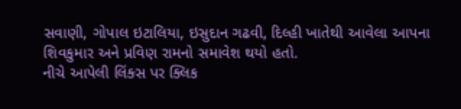સવાણી, ગોપાલ ઇટાલિયા, ઇસુદાન ગઢવી, દિલ્હી ખાતેથી આવેલા આપના શિવકુમાર અને પ્રવિણ રામનો સમાવેશ થયો હતો.
નીચે આપેલી લિંક્સ પર ક્લિક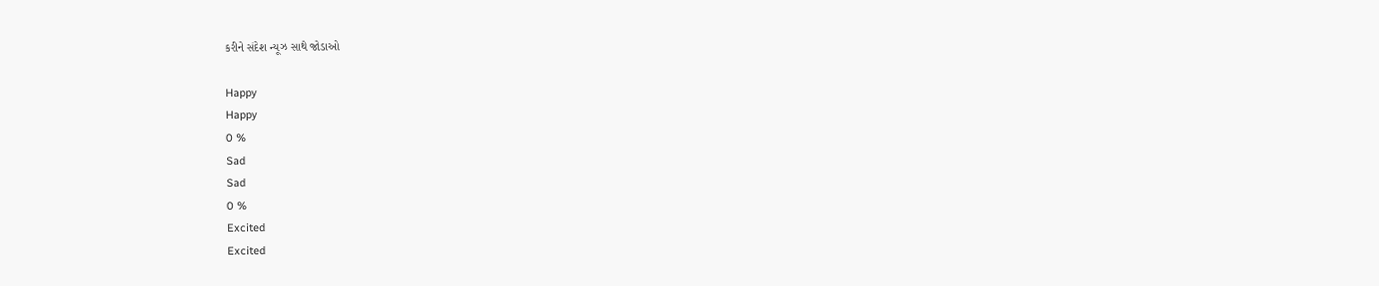કરીને સંદેશ ન્યૂઝ સાથે જોડાઓ

Happy
Happy
0 %
Sad
Sad
0 %
Excited
Excited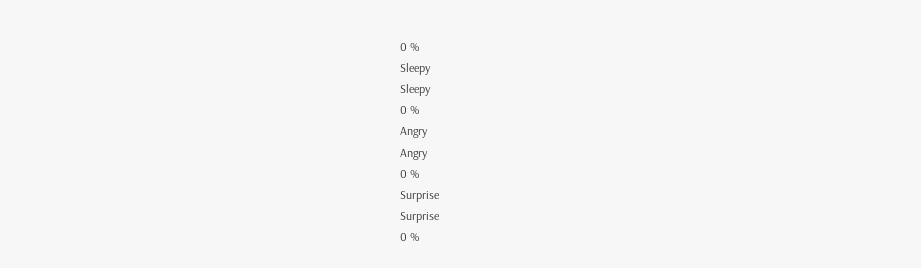0 %
Sleepy
Sleepy
0 %
Angry
Angry
0 %
Surprise
Surprise
0 %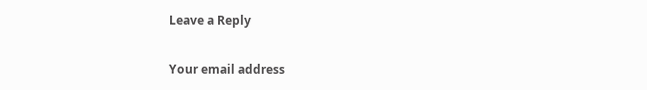Leave a Reply

Your email address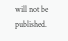will not be published.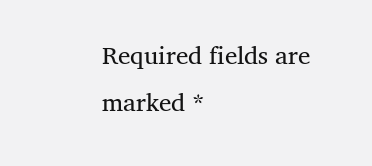Required fields are marked *